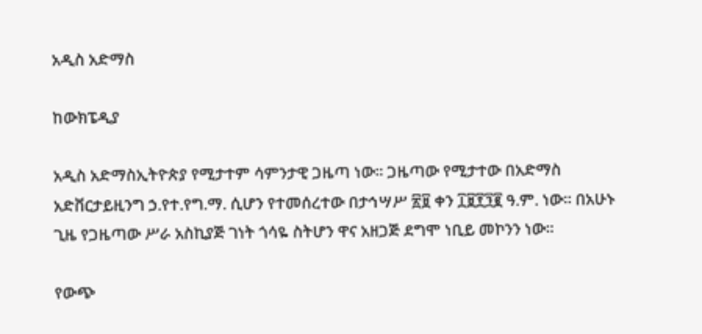አዲስ አድማስ

ከውክፔዲያ

አዲስ አድማስኢትዮጵያ የሚታተም ሳምንታዊ ጋዜጣ ነው። ጋዜጣው የሚታተው በአድማስ አድቨርታይዚንግ ኃ.የተ.የግ.ማ. ሲሆን የተመሰረተው በታኅሣሥ ፳፱ ቀን ፲፱፻፺፪ ዓ.ም. ነው። በአሁኑ ጊዜ የጋዜጣው ሥራ አስኪያጅ ገነት ጎሳዬ ስትሆን ዋና አዘጋጅ ደግሞ ነቢይ መኮንን ነው።

የውጭ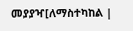መያያዣ[ለማስተካከል |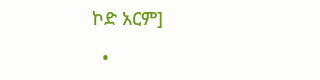ኮድ አርም]

  •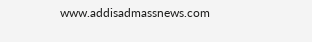www.addisadmassnews.com